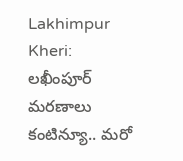Lakhimpur Kheri: లఖీంపూర్ మరణాలు కంటిన్యూ.. మరో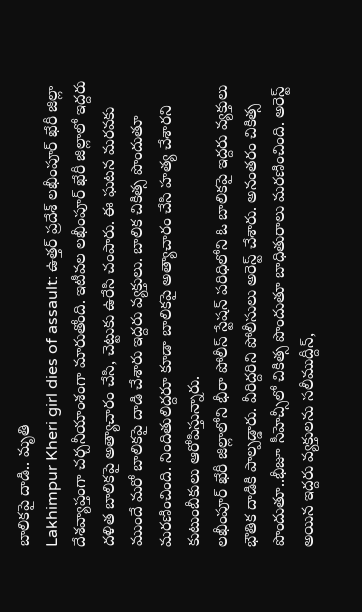బాలికపై దాడి.. మృతి
Lakhimpur Kheri girl dies of assault: ఉత్తర్ ప్రదేశ్ లఖీంపూర్ ఖేరీ జిల్లా దేశవ్యాప్తంగా చర్చనీయాంశంగా మారుతోంది. ఇటీవల లఖీంపూర్ ఖేరీ జిల్లాలో ఇద్దరు దళిత బాలికపై అత్యాచారం చేసి, చెట్టుకు ఉరేసి చంపారు. ఈ ఘటన మరవకు ముందే మరో బాలికపై దాడి చేశారు ఇద్దరు వ్యక్తులు. బాలిక చికిత్స పొందుతూ మరణించింది. నిందితులిద్దరూ కూడా బాలికపై అత్యాచారం చేసి హత్య చేశారని కుటుంబీకులు ఆరోపిస్తున్నారు.
లఖీంపూర్ ఖేరీ జిల్లాలోని భీరా పోలీస్ స్టేషన్ పరిధిలోని ఓ బాలికపై ఇద్దరు వ్యక్తులు భౌతిక దాడికి పాల్పడ్డారు. వీరిద్దరిని పోలీసులు అరెస్ట్ చేశారు. అనంతరం చికిత్స పొందుతూ..భీజూ సీహెచ్సీలో చికిత్స పొందుతూ బాధితురాలు మరణించింది. అరెస్ట్ అయిన ఇద్దరు వ్యక్తులను సలీముద్దీన్,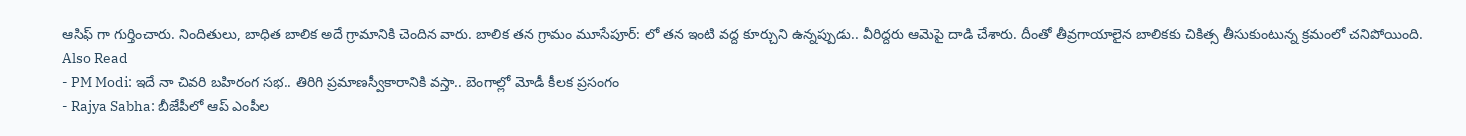ఆసిఫ్ గా గుర్తించారు. నిందితులు, బాధిత బాలిక అదే గ్రామానికి చెందిన వారు. బాలిక తన గ్రామం మూసేపూర్: లో తన ఇంటి వద్ద కూర్చుని ఉన్నప్పుడు.. వీరిద్దరు ఆమెపై దాడి చేశారు. దీంతో తీవ్రగాయాలైన బాలికకు చికిత్స తీసుకుంటున్న క్రమంలో చనిపోయింది.
Also Read
- PM Modi: ఇదే నా చివరి బహిరంగ సభ.. తిరిగి ప్రమాణస్వీకారానికి వస్తా.. బెంగాల్లో మోడీ కీలక ప్రసంగం
- Rajya Sabha: బీజేపీలో ఆప్ ఎంపీల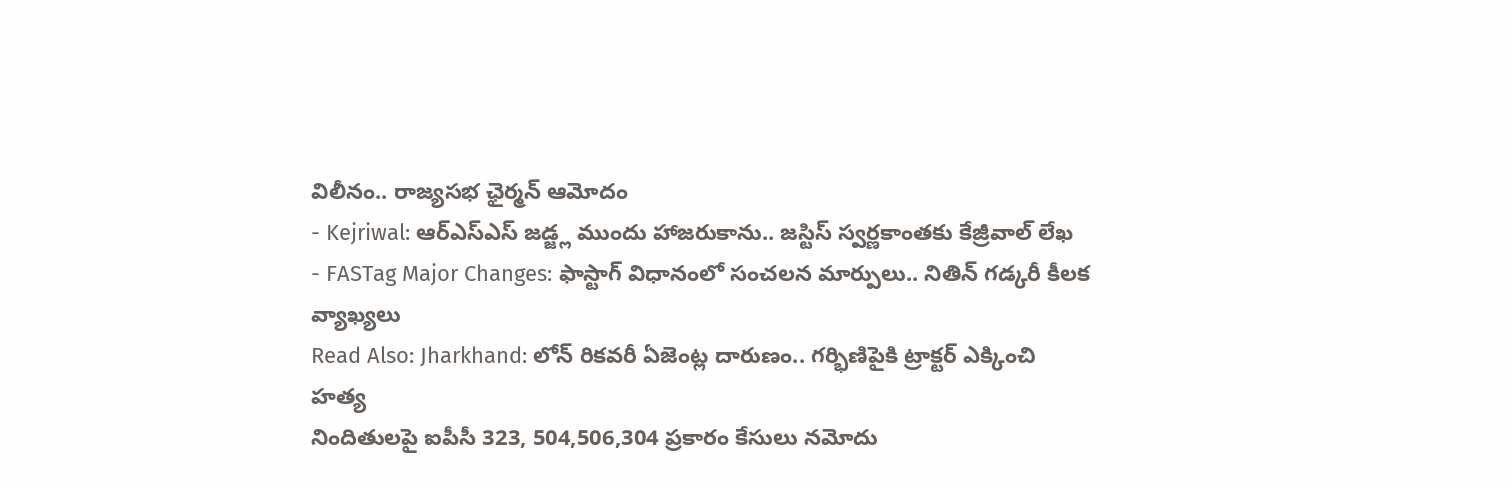విలీనం.. రాజ్యసభ ఛైర్మన్ ఆమోదం
- Kejriwal: ఆర్ఎస్ఎస్ జడ్జ్ల ముందు హాజరుకాను.. జస్టిస్ స్వర్ణకాంతకు కేజ్రీవాల్ లేఖ
- FASTag Major Changes: ఫాస్టాగ్ విధానంలో సంచలన మార్పులు.. నితిన్ గడ్కరీ కీలక వ్యాఖ్యలు
Read Also: Jharkhand: లోన్ రికవరీ ఏజెంట్ల దారుణం.. గర్భిణిపైకి ట్రాక్టర్ ఎక్కించి హత్య
నిందితులపై ఐపీసీ 323, 504,506,304 ప్రకారం కేసులు నమోదు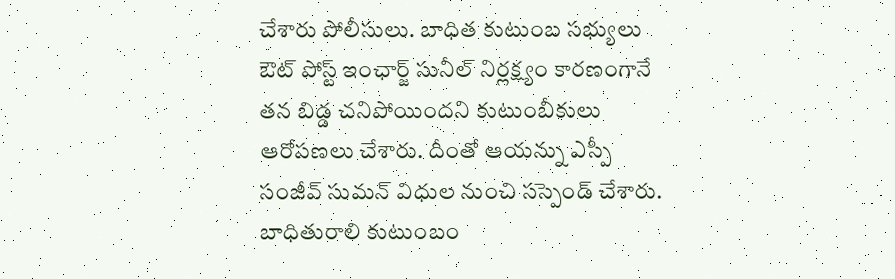చేశారు పోలీసులు. బాధిత కుటుంబ సభ్యులు ఔట్ పోస్ట్ ఇంఛార్జ్ సునీల్ నిర్లక్ష్యం కారణంగానే తన బిడ్డ చనిపోయిందని కుటుంబీకులు ఆరోపణలు చేశారు. దీంతో ఆయన్ను ఎస్పీ సంజీవ్ సుమన్ విధుల నుంచి సస్పెండ్ చేశారు. బాధితురాలి కుటుంబం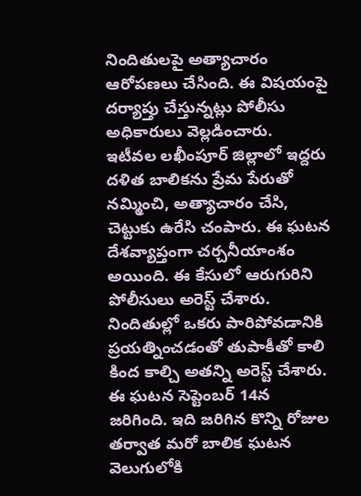నిందితులపై అత్యాచారం ఆరోపణలు చేసింది. ఈ విషయంపై దర్యాప్తు చేస్తున్నట్లు పోలీసు అధికారులు వెల్లడించారు.
ఇటీవల లఖీంపూర్ జిల్లాలో ఇద్దరు దళిత బాలికను ప్రేమ పేరుతో నమ్మించి, అత్యాచారం చేసి, చెట్టుకు ఉరేసి చంపారు. ఈ ఘటన దేశవ్యాప్తంగా చర్చనీయాంశం అయింది. ఈ కేసులో ఆరుగురిని పోలీసులు అరెస్ట్ చేశారు. నిందితుల్లో ఒకరు పారిపోవడానికి ప్రయత్నించడంతో తుపాకీతో కాలి కింద కాల్చి అతన్ని అరెస్ట్ చేశారు. ఈ ఘటన సెప్టెంబర్ 14న జరిగింది. ఇది జరిగిన కొన్ని రోజుల తర్వాత మరో బాలిక ఘటన వెలుగులోకి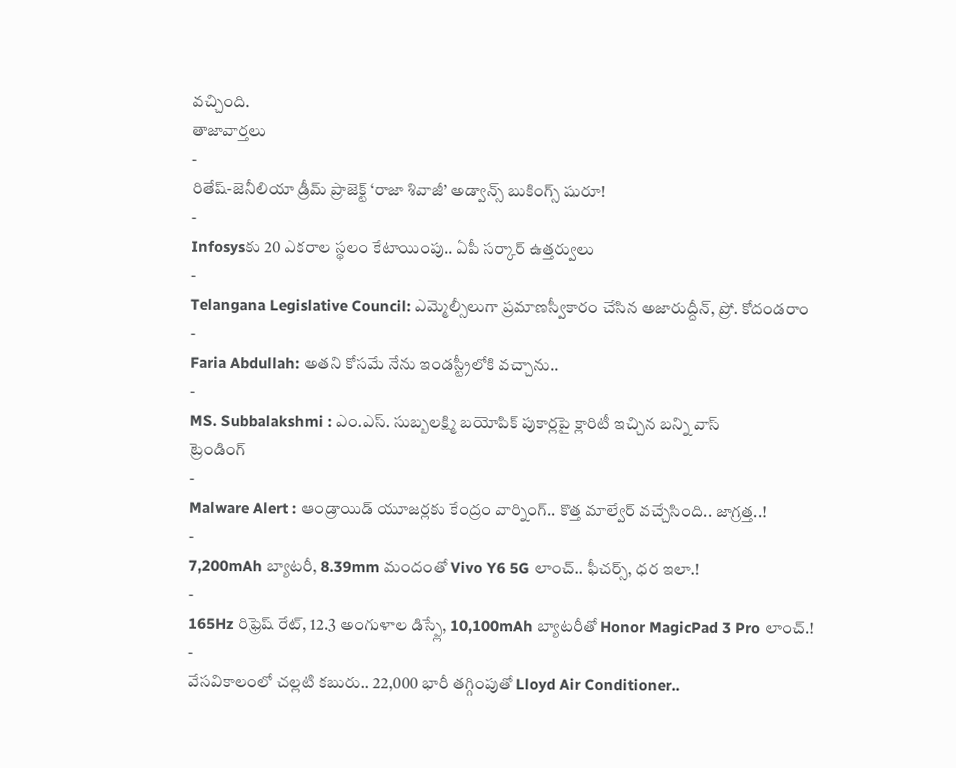వచ్చింది.
తాజావార్తలు
-
రితేష్-జెనీలియా డ్రీమ్ ప్రాజెక్ట్ ‘రాజా శివాజీ’ అడ్వాన్స్ బుకింగ్స్ షురూ!
-
Infosysకు 20 ఎకరాల స్థలం కేటాయింపు.. ఏపీ సర్కార్ ఉత్తర్వులు
-
Telangana Legislative Council: ఎమ్మెల్సీలుగా ప్రమాణస్వీకారం చేసిన అజారుద్దీన్, ప్రో. కోదండరాం
-
Faria Abdullah: అతని కోసమే నేను ఇండస్ట్రీలోకి వచ్చాను..
-
MS. Subbalakshmi : ఎం.ఎస్. సుబ్బలక్ష్మి బయోపిక్ పుకార్లపై క్లారిటీ ఇచ్చిన బన్ని వాస్
ట్రెండింగ్
-
Malware Alert : ఆండ్రాయిడ్ యూజర్లకు కేంద్రం వార్నింగ్.. కొత్త మాల్వేర్ వచ్చేసింది.. జాగ్రత్త..!
-
7,200mAh బ్యాటరీ, 8.39mm మందంతో Vivo Y6 5G లాంచ్.. ఫీచర్స్, ధర ఇలా.!
-
165Hz రిఫ్రెష్ రేట్, 12.3 అంగుళాల డిస్ప్లే, 10,100mAh బ్యాటరీతో Honor MagicPad 3 Pro లాంచ్.!
-
వేసవికాలంలో చల్లటి కబురు.. 22,000 భారీ తగ్గింపుతో Lloyd Air Conditioner..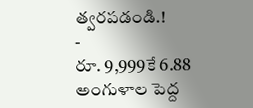త్వరపడండి.!
-
రూ. 9,999కే 6.88 అంగుళాల పెద్ద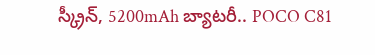స్క్రీన్, 5200mAh బ్యాటరీ.. POCO C81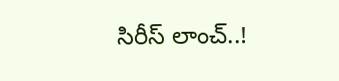సిరీస్ లాంచ్..!